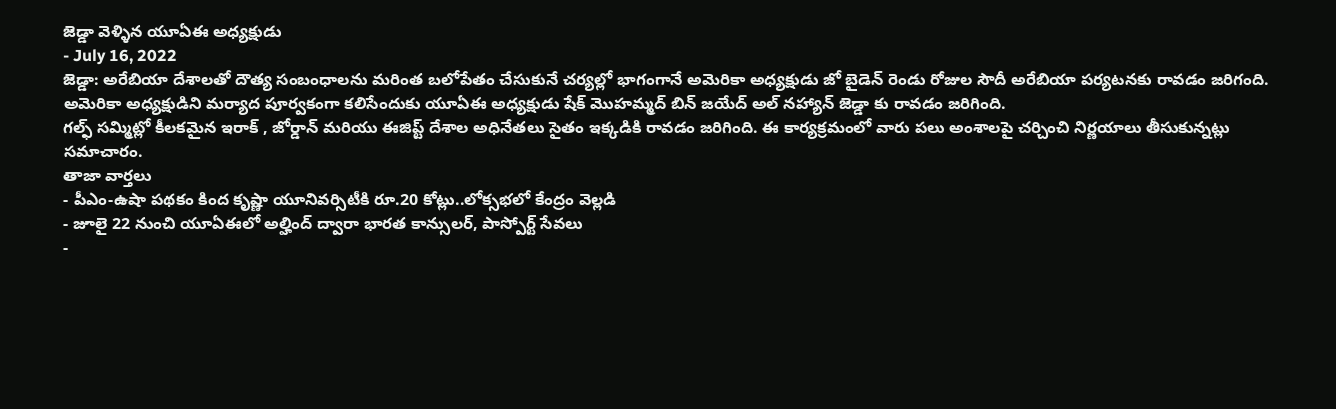జెడ్డా వెళ్ళిన యూఏఈ అధ్యక్షుడు
- July 16, 2022
జెడ్డా: అరేబియా దేశాలతో దౌత్య సంబంధాలను మరింత బలోపేతం చేసుకునే చర్యల్లో భాగంగానే అమెరికా అధ్యక్షుడు జో బైడెన్ రెండు రోజుల సౌదీ అరేబియా పర్యటనకు రావడం జరిగంది.
అమెరికా అధ్యక్షుడిని మర్యాద పూర్వకంగా కలిసేందుకు యూఏఈ అధ్యక్షుడు షేక్ మొహమ్మద్ బిన్ జయేద్ అల్ నహ్యాన్ జెడ్డా కు రావడం జరిగింది.
గల్ఫ్ సమ్మిట్లో కీలకమైన ఇరాక్ , జోర్డాన్ మరియు ఈజిప్ట్ దేశాల అధినేతలు సైతం ఇక్కడికి రావడం జరిగింది. ఈ కార్యక్రమంలో వారు పలు అంశాలపై చర్చించి నిర్ణయాలు తీసుకున్నట్లు సమాచారం.
తాజా వార్తలు
- పీఎం-ఉషా పథకం కింద కృష్ణా యూనివర్సిటీకి రూ.20 కోట్లు..లోక్సభలో కేంద్రం వెల్లడి
- జూలై 22 నుంచి యూఏఈలో అల్హింద్ ద్వారా భారత కాన్సులర్, పాస్పోర్ట్ సేవలు
-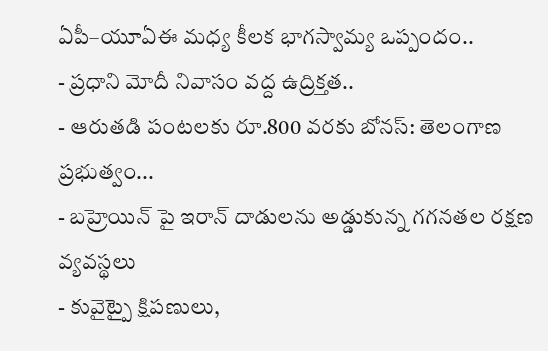ఏపీ–యూఏఈ మధ్య కీలక భాగస్వామ్య ఒప్పందం..
- ప్రధాని మోదీ నివాసం వద్ద ఉద్రిక్తత..
- ఆరుతడి పంటలకు రూ.800 వరకు బోనస్: తెలంగాణ ప్రభుత్వం...
- బహ్రెయిన్ పై ఇరాన్ దాడులను అడ్డుకున్న గగనతల రక్షణ వ్యవస్థలు
- కువైట్పై క్షిపణులు,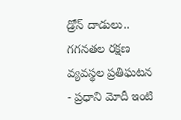డ్రోన్ దాడులు.. గగనతల రక్షణ వ్యవస్థల ప్రతిఘటన
- ప్రధాని మోదీ ఇంటి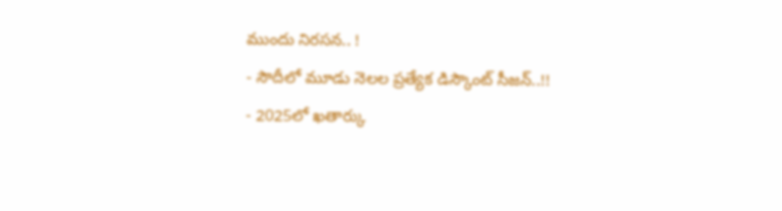ముందు నిరసన.. !
- సౌదీలో మూడు నెలల ప్రత్యేక డిస్కౌంట్ సీజన్..!!
- 2025లో ఖతార్కు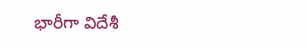భారీగా విదేశీ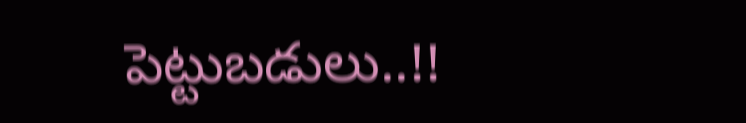పెట్టుబడులు..!!